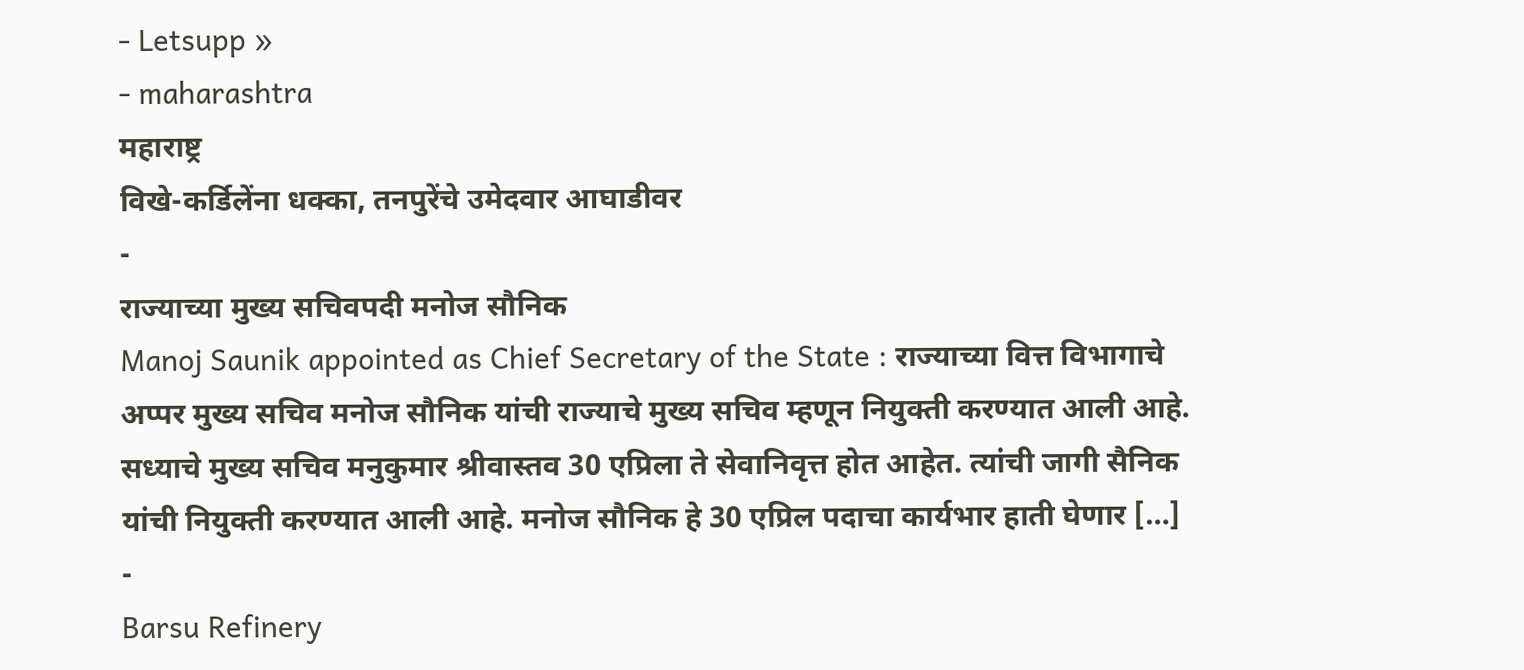- Letsupp »
- maharashtra
महाराष्ट्र
विखे-कर्डिलेंना धक्का, तनपुरेंचे उमेदवार आघाडीवर
-
राज्याच्या मुख्य सचिवपदी मनोज सौनिक
Manoj Saunik appointed as Chief Secretary of the State : राज्याच्या वित्त विभागाचे अप्पर मुख्य सचिव मनोज सौनिक यांची राज्याचे मुख्य सचिव म्हणून नियुक्ती करण्यात आली आहे. सध्याचे मुख्य सचिव मनुकुमार श्रीवास्तव 30 एप्रिला ते सेवानिवृत्त होत आहेत. त्यांची जागी सैनिक यांची नियुक्ती करण्यात आली आहे. मनोज सौनिक हे 30 एप्रिल पदाचा कार्यभार हाती घेणार […]
-
Barsu Refinery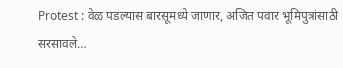Protest : वेळ पडल्यास बारसूमध्ये जाणार, अजित पवार भूमिपुत्रांसाठी सरसावले…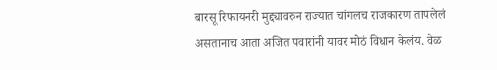बारसू रिफायनरी मुद्द्यावरुन राज्यात चांगलच राजकारण तापलेलं असतानाच आता अजित पवारांनी यावर मोठं विधान केलंय. वेळ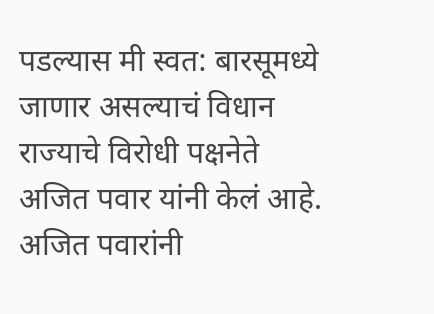पडल्यास मी स्वत: बारसूमध्ये जाणार असल्याचं विधान राज्याचे विरोधी पक्षनेते अजित पवार यांनी केलं आहे. अजित पवारांनी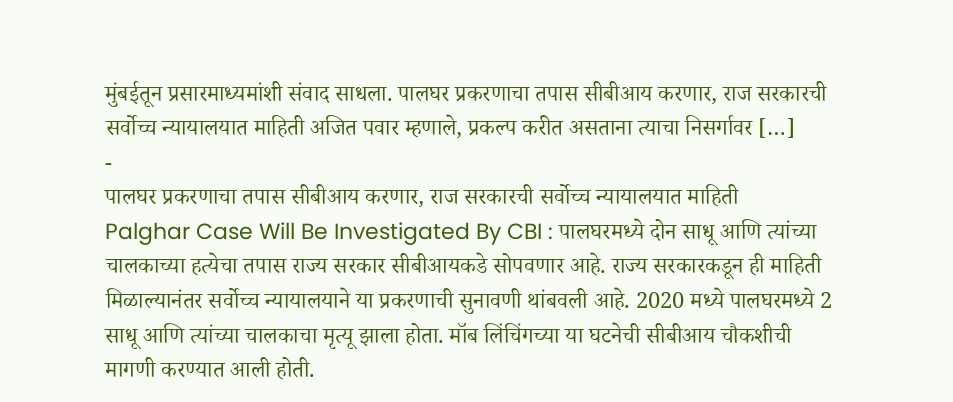मुंबईतून प्रसारमाध्यमांशी संवाद साधला. पालघर प्रकरणाचा तपास सीबीआय करणार, राज सरकारची सर्वोच्च न्यायालयात माहिती अजित पवार म्हणाले, प्रकल्प करीत असताना त्याचा निसर्गावर […]
-
पालघर प्रकरणाचा तपास सीबीआय करणार, राज सरकारची सर्वोच्च न्यायालयात माहिती
Palghar Case Will Be Investigated By CBI : पालघरमध्ये दोन साधू आणि त्यांच्या चालकाच्या हत्येचा तपास राज्य सरकार सीबीआयकडे सोपवणार आहे. राज्य सरकारकडून ही माहिती मिळाल्यानंतर सर्वोच्च न्यायालयाने या प्रकरणाची सुनावणी थांबवली आहे. 2020 मध्ये पालघरमध्ये 2 साधू आणि त्यांच्या चालकाचा मृत्यू झाला होता. मॉब लिंचिंगच्या या घटनेची सीबीआय चौकशीची मागणी करण्यात आली होती.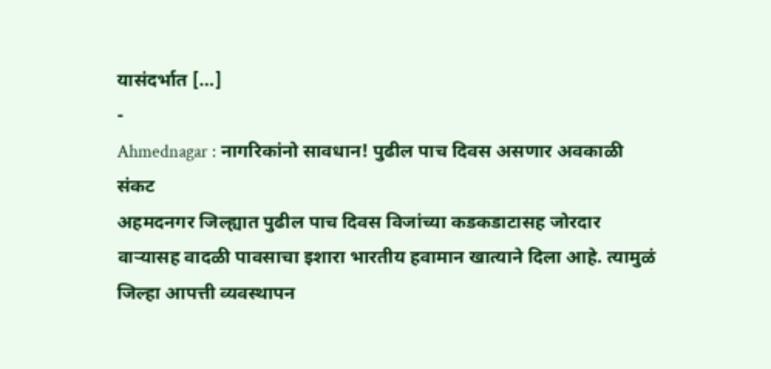यासंदर्भात […]
-
Ahmednagar : नागरिकांनो सावधान! पुढील पाच दिवस असणार अवकाळी संकट
अहमदनगर जिल्ह्यात पुढील पाच दिवस विजांच्या कडकडाटासह जोरदार वाऱ्यासह वादळी पावसाचा इशारा भारतीय हवामान खात्याने दिला आहे. त्यामुळं जिल्हा आपत्ती व्यवस्थापन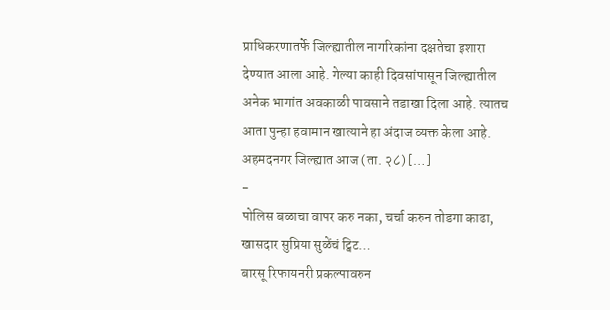प्राधिकरणातर्फे जिल्ह्यातील नागरिकांना दक्षतेचा इशारा देण्यात आला आहे. गेल्या काही दिवसांपासून जिल्ह्यातील अनेक भागांत अवकाळी पावसाने तडाखा दिला आहे. त्यातच आता पुन्हा हवामान खात्याने हा अंदाज व्यक्त केला आहे. अहमदनगर जिल्ह्यात आज (ता. २८) […]
-
पोलिस बळाचा वापर करु नका, चर्चा करुन तोडगा काढा, खासदार सुप्रिया सुळेंचं ट्विट…
बारसू रिफायनरी प्रकल्पावरुन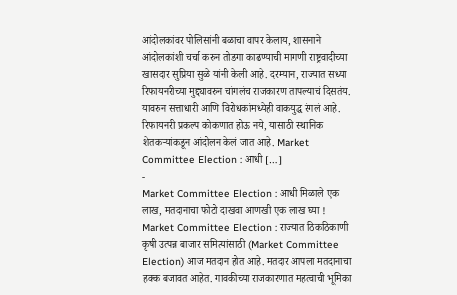आंदोलकांवर पोलिसांनी बळाचा वापर केलाय, शासनाने आंदोलकांशी चर्चा करुन तोडगा काढण्याची मागणी राष्ट्रवादीच्या खासदार सुप्रिया सुळे यांनी केली आहे. दरम्यान, राज्यात सध्या रिफायनरीच्या मुद्द्यावरुन चांगलंच राजकारण तापल्याचं दिसतंय. यावरुन सत्ताधारी आणि विरोधकांमध्येही वाकयुद्ध रंगलं आहे. रिफायनरी प्रकल्प कोकणात होऊ नये, यासाठी स्थानिक शेतकऱ्यांकडून आंदोलन केलं जात आहे. Market Committee Election : आधी […]
-
Market Committee Election : आधी मिळाले एक लाख, मतदानाचा फोटो दाखवा आणखी एक लाख घ्या !
Market Committee Election : राज्यात ठिकठिकाणी कृषी उत्पन्न बाजार समित्यांसाठी (Market Committee Election) आज मतदान होत आहे. मतदार आपला मतदानाचा हक्क बजावत आहेत. गावकीच्या राजकारणात महत्वाची भूमिका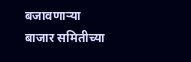बजावणाऱ्या बाजार समितीच्या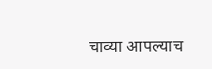चाव्या आपल्याच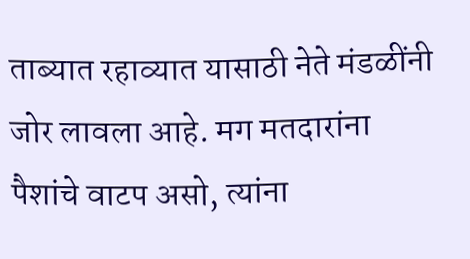ताब्यात रहाव्यात यासाठी नेते मंडळींनी जोर लावला आहे. मग मतदारांना पैशांचे वाटप असो, त्यांना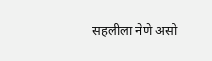सहलीला नेणे असो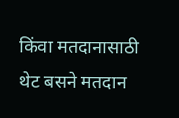किंवा मतदानासाठी थेट बसने मतदान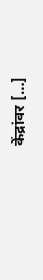केंद्रांवर […]